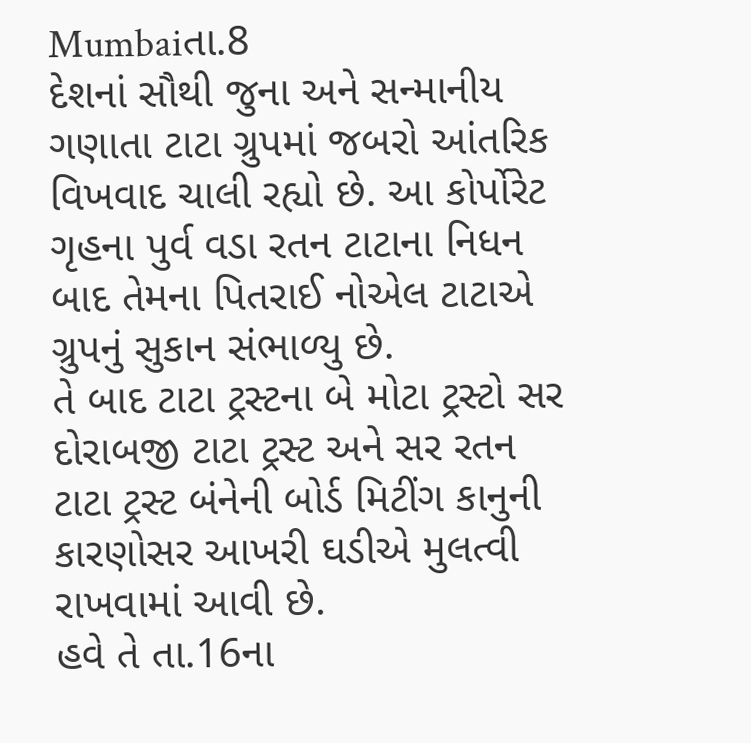Mumbaiતા.8
દેશનાં સૌથી જુના અને સન્માનીય ગણાતા ટાટા ગ્રુપમાં જબરો આંતરિક વિખવાદ ચાલી રહ્યો છે. આ કોર્પોરેટ ગૃહના પુર્વ વડા રતન ટાટાના નિધન બાદ તેમના પિતરાઈ નોએલ ટાટાએ ગ્રુપનું સુકાન સંભાળ્યુ છે.
તે બાદ ટાટા ટ્રસ્ટના બે મોટા ટ્રસ્ટો સર દોરાબજી ટાટા ટ્રસ્ટ અને સર રતન ટાટા ટ્રસ્ટ બંનેની બોર્ડ મિટીંગ કાનુની કારણોસર આખરી ઘડીએ મુલત્વી રાખવામાં આવી છે.
હવે તે તા.16ના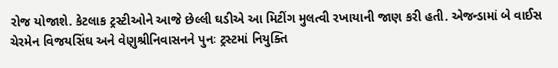રોજ યોજાશે. કેટલાક ટ્રસ્ટીઓને આજે છેલ્લી ઘડીએ આ મિટીંગ મુલત્વી રખાયાની જાણ કરી હતી. એજન્ડામાં બે વાઈસ ચેરમેન વિજયસિંઘ અને વેણુશ્રીનિવાસનને પુનઃ ટ્રસ્ટમાં નિયુક્તિ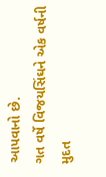આપવાનો છે.
ગત વર્ષે વિજયસિંઘને એક વર્ષની મુદત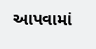આપવામાં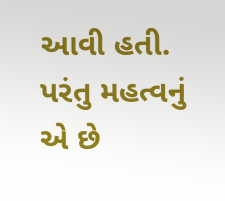આવી હતી. પરંતુ મહત્વનું એ છે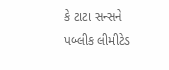કે ટાટા સન્સને પબ્લીક લીમીટેડ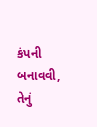કંપની બનાવવી, તેનું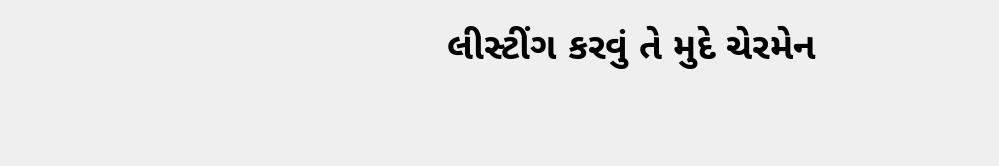લીસ્ટીંગ કરવું તે મુદે ચેરમેન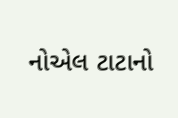નોએલ ટાટાનો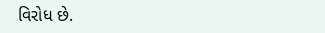વિરોધ છે.